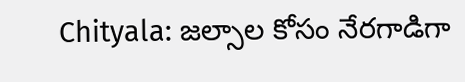Chityala: జల్సాల కోసం నేరగాడిగా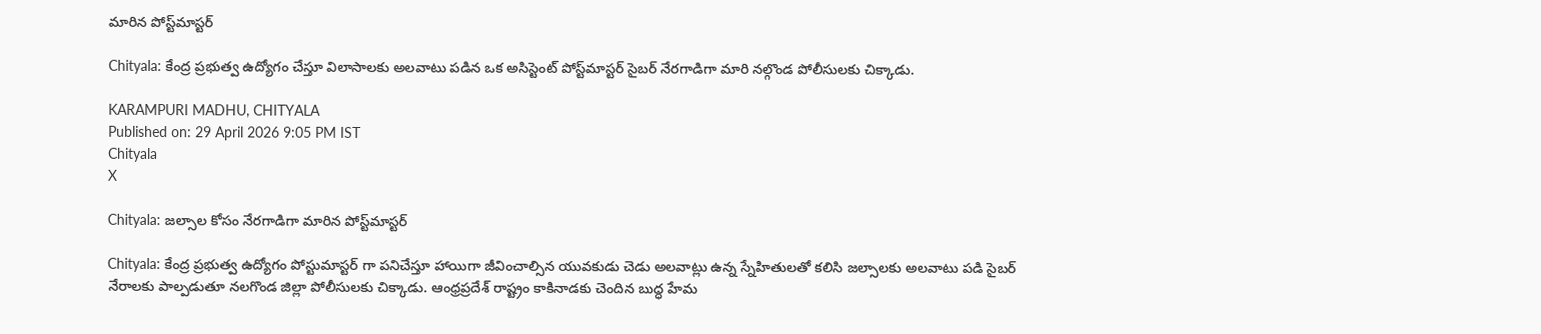మారిన పోస్ట్‌మాస్టర్

Chityala: కేంద్ర ప్రభుత్వ ఉద్యోగం చేస్తూ విలాసాలకు అలవాటు పడిన ఒక అసిస్టెంట్ పోస్ట్‌మాస్టర్ సైబర్ నేరగాడిగా మారి నల్గొండ పోలీసులకు చిక్కాడు.

KARAMPURI MADHU, CHITYALA
Published on: 29 April 2026 9:05 PM IST
Chityala
X

Chityala: జల్సాల కోసం నేరగాడిగా మారిన పోస్ట్‌మాస్టర్

Chityala: కేంద్ర ప్రభుత్వ ఉద్యోగం పోస్టుమాస్టర్ గా పనిచేస్తూ హాయిగా జీవించాల్సిన యువకుడు చెడు అలవాట్లు ఉన్న స్నేహితులతో కలిసి జల్సాలకు అలవాటు పడి సైబర్ నేరాలకు పాల్పడుతూ నలగొండ జిల్లా పోలీసులకు చిక్కాడు. ఆంధ్రప్రదేశ్ రాష్ట్రం కాకినాడకు చెందిన బుద్ధ హేమ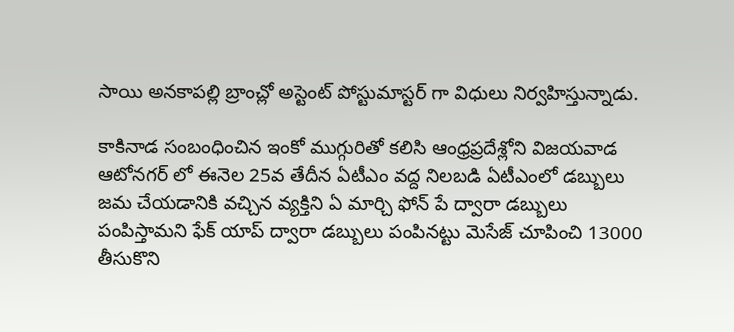సాయి అనకాపల్లి బ్రాంచ్లో అస్టెంట్ పోస్టుమాస్టర్ గా విధులు నిర్వహిస్తున్నాడు.

కాకినాడ సంబంధించిన ఇంకో ముగ్గురితో కలిసి ఆంధ్రప్రదేశ్లోని విజయవాడ ఆటోనగర్ లో ఈనెల 25వ తేదీన ఏటీఎం వద్ద నిలబడి ఏటీఎంలో డబ్బులు జమ చేయడానికి వచ్చిన వ్యక్తిని ఏ మార్చి ఫోన్ పే ద్వారా డబ్బులు పంపిస్తామని ఫేక్ యాప్ ద్వారా డబ్బులు పంపినట్టు మెసేజ్ చూపించి 13000 తీసుకొని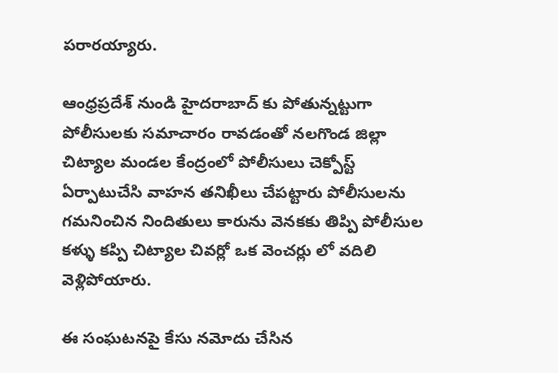పరారయ్యారు.

ఆంధ్రప్రదేశ్ నుండి హైదరాబాద్ కు పోతున్నట్టుగా పోలీసులకు సమాచారం రావడంతో నలగొండ జిల్లా చిట్యాల మండల కేంద్రంలో పోలీసులు చెక్పోస్ట్ ఏర్పాటుచేసి వాహన తనిఖీలు చేపట్టారు పోలీసులను గమనించిన నిందితులు కారును వెనకకు తిప్పి పోలీసుల కళ్ళు కప్పి చిట్యాల చివర్లో ఒక వెంచర్లు లో వదిలి వెళ్లిపోయారు.

ఈ సంఘటనపై కేసు నమోదు చేసిన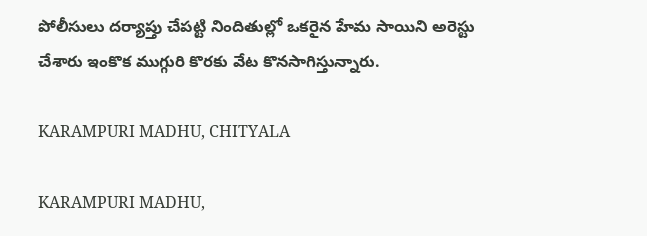పోలీసులు దర్యాప్తు చేపట్టి నిందితుల్లో ఒకరైన హేమ సాయిని అరెస్టు చేశారు ఇంకొక ముగ్గురి కొరకు వేట కొనసాగిస్తున్నారు.

KARAMPURI MADHU, CHITYALA

KARAMPURI MADHU,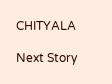CHITYALA

Next Story